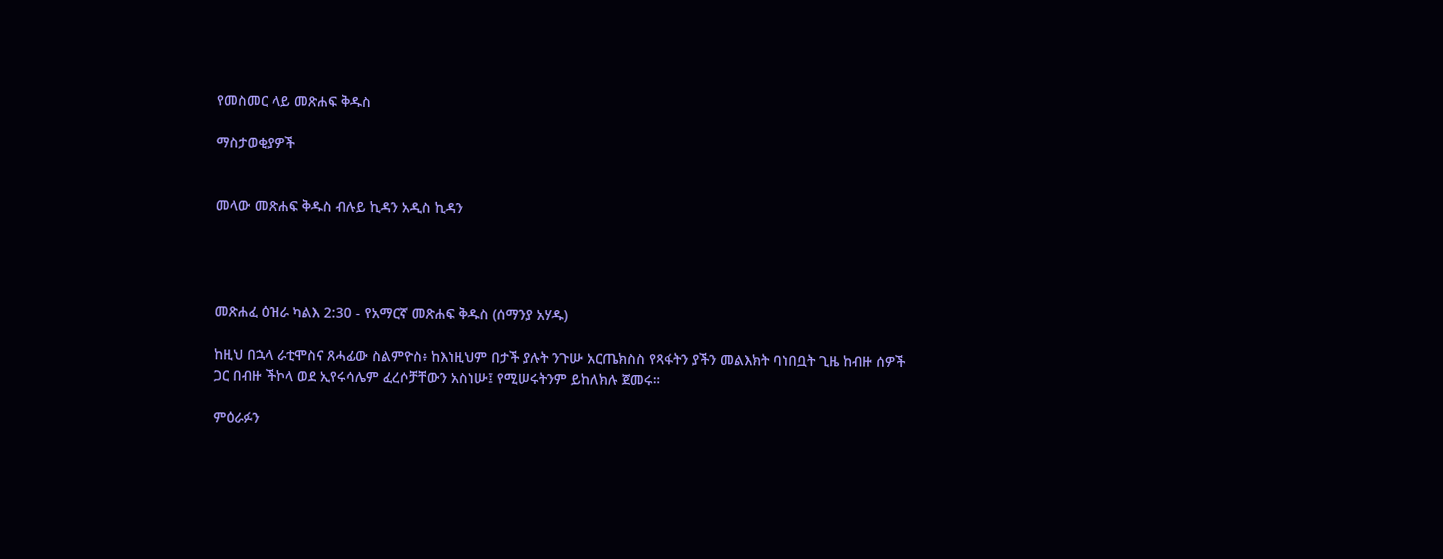የመስመር ላይ መጽሐፍ ቅዱስ

ማስታወቂያዎች


መላው መጽሐፍ ቅዱስ ብሉይ ኪዳን አዲስ ኪዳን




መጽሐፈ ዕዝራ ካልእ 2:30 - የአማርኛ መጽሐፍ ቅዱስ (ሰማንያ አሃዱ)

ከዚህ በኋላ ራቲሞስና ጸሓፊው ስልምዮስ፥ ከእነዚህም በታች ያሉት ንጉሡ አርጤክስስ የጻፋትን ያችን መልእክት ባነበቧት ጊዜ ከብዙ ሰዎች ጋር በብዙ ችኮላ ወደ ኢየሩሳሌም ፈረሶቻቸውን አስነሡ፤ የሚሠሩትንም ይከለክሉ ጀመሩ።

ምዕራፉን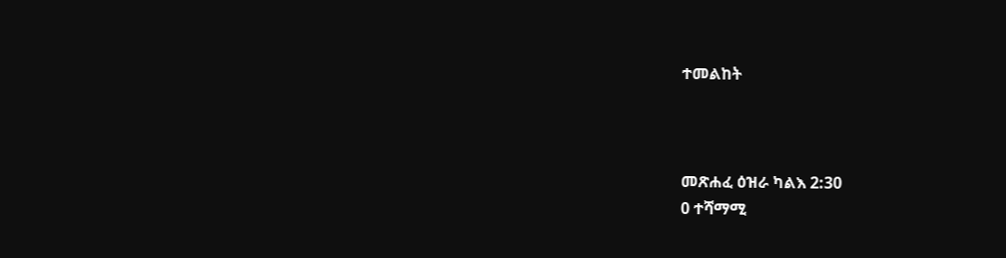ተመልከት



መጽሐፈ ዕዝራ ካልእ 2:30
0 ተሻማሚ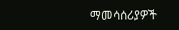ማመሳሰሪያዎች